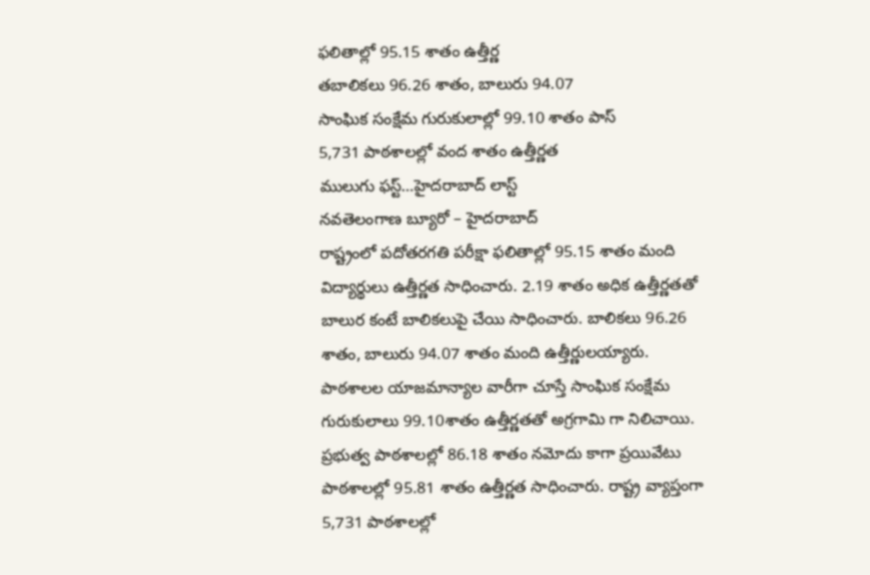ఫలితాల్లో 95.15 శాతం ఉత్తీర్ణ
తబాలికలు 96.26 శాతం, బాలురు 94.07
సాంఘిక సంక్షేమ గురుకులాల్లో 99.10 శాతం పాస్
5,731 పాఠశాలల్లో వంద శాతం ఉత్తీర్ణత
ములుగు ఫస్ట్…హైదరాబాద్ లాస్ట్
నవతెలంగాణ బ్యూరో – హైదరాబాద్
రాష్ట్రంలో పదోతరగతి పరీక్షా ఫలితాల్లో 95.15 శాతం మంది విద్యార్థులు ఉత్తీర్ణత సాధించారు. 2.19 శాతం అధిక ఉత్తీర్ణతతో బాలుర కంటే బాలికలుపై చేయి సాధించారు. బాలికలు 96.26 శాతం, బాలురు 94.07 శాతం మంది ఉత్తీర్ణులయ్యారు. పాఠశాలల యాజమాన్యాల వారీగా చూస్తే సాంఘిక సంక్షేమ గురుకులాలు 99.10శాతం ఉత్తీర్ణతతో అగ్రగామి గా నిలిచాయి. ప్రభుత్వ పాఠశాలల్లో 86.18 శాతం నమోదు కాగా ప్రయివేటు పాఠశాలల్లో 95.81 శాతం ఉత్తీర్ణత సాధించారు. రాష్ట్ర వ్యాప్తంగా 5,731 పాఠశాలల్లో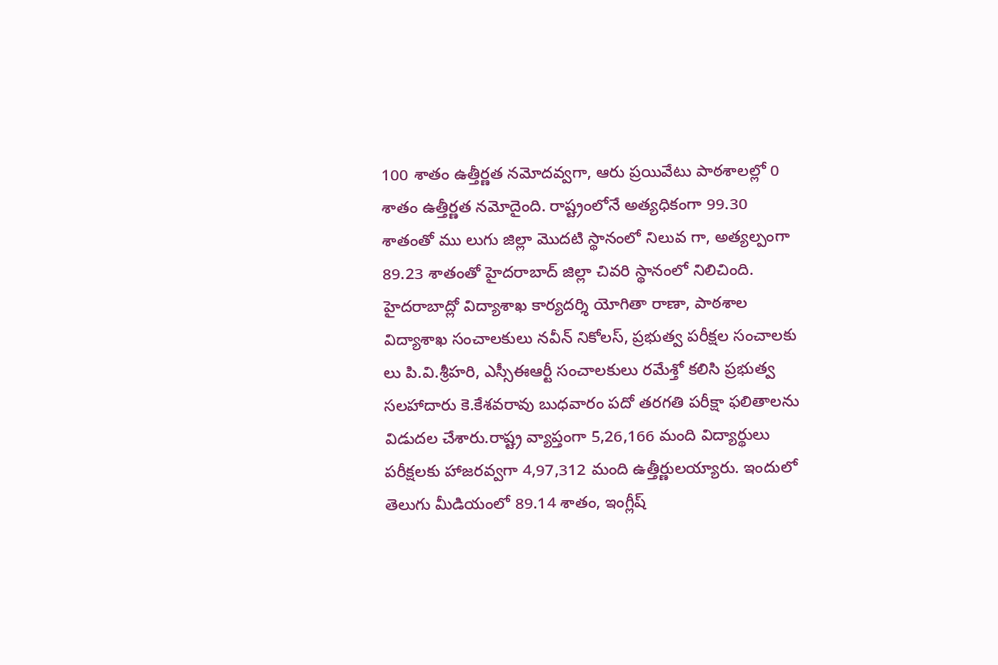100 శాతం ఉత్తీర్ణత నమోదవ్వగా, ఆరు ప్రయివేటు పాఠశాలల్లో 0 శాతం ఉత్తీర్ణత నమోదైంది. రాష్ట్రంలోనే అత్యధికంగా 99.30 శాతంతో ము లుగు జిల్లా మొదటి స్థానంలో నిలువ గా, అత్యల్పంగా 89.23 శాతంతో హైదరాబాద్ జిల్లా చివరి స్థానంలో నిలిచింది. హైదరాబాద్లో విద్యాశాఖ కార్యదర్శి యోగితా రాణా, పాఠశాల విద్యాశాఖ సంచాలకులు నవీన్ నికోలస్, ప్రభుత్వ పరీక్షల సంచాలకు లు పి.వి.శ్రీహరి, ఎస్సీఈఆర్టీ సంచాలకులు రమేశ్తో కలిసి ప్రభుత్వ సలహాదారు కె.కేశవరావు బుధవారం పదో తరగతి పరీక్షా ఫలితాలను విడుదల చేశారు.రాష్ట్ర వ్యాప్తంగా 5,26,166 మంది విద్యార్థులు పరీక్షలకు హాజరవ్వగా 4,97,312 మంది ఉత్తీర్ణులయ్యారు. ఇందులో తెలుగు మీడియంలో 89.14 శాతం, ఇంగ్లీష్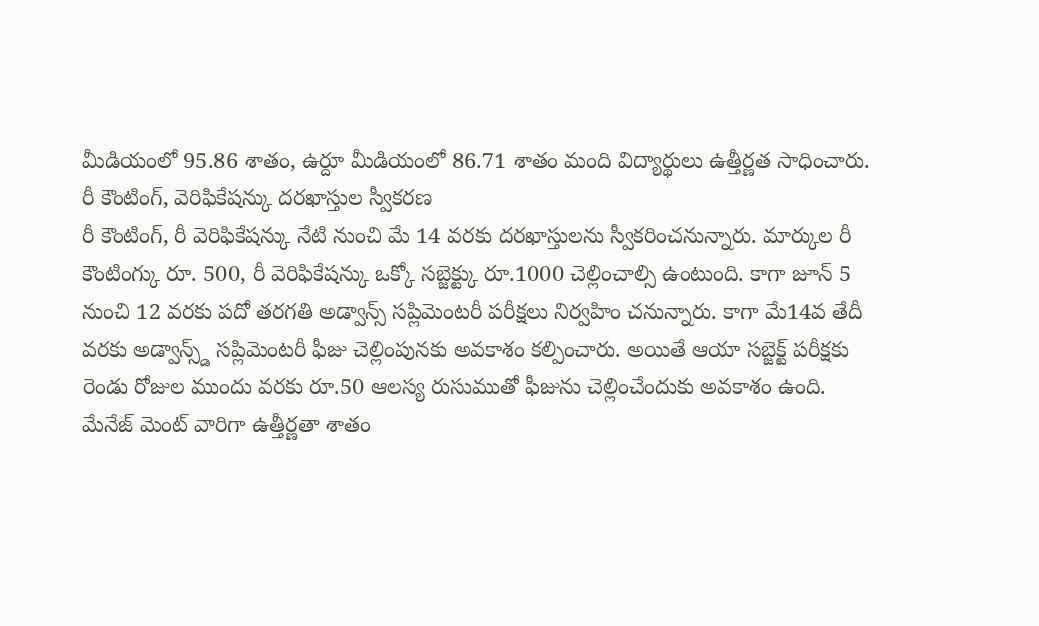మీడియంలో 95.86 శాతం, ఉర్దూ మీడియంలో 86.71 శాతం మంది విద్యార్థులు ఉత్తీర్ణత సాధించారు.
రీ కౌంటింగ్, వెరిఫికేషన్కు దరఖాస్తుల స్వీకరణ
రీ కౌంటింగ్, రీ వెరిఫికేషన్కు నేటి నుంచి మే 14 వరకు దరఖాస్తులను స్వీకరించనున్నారు. మార్కుల రీ కౌంటింగ్కు రూ. 500, రీ వెరిఫికేషన్కు ఒక్కో సబ్జెక్ట్కు రూ.1000 చెల్లించాల్సి ఉంటుంది. కాగా జూన్ 5 నుంచి 12 వరకు పదో తరగతి అడ్వాన్స్ సప్లిమెంటరీ పరీక్షలు నిర్వహిం చనున్నారు. కాగా మే14వ తేదీ వరకు అడ్వాన్స్డ్ సప్లిమెంటరీ ఫీజు చెల్లింపునకు అవకాశం కల్పించారు. అయితే ఆయా సబ్జెక్ట్ పరీక్షకు రెండు రోజుల ముందు వరకు రూ.50 ఆలస్య రుసుముతో ఫీజును చెల్లించేందుకు అవకాశం ఉంది.
మేనేజ్ మెంట్ వారిగా ఉత్తీర్ణతా శాతం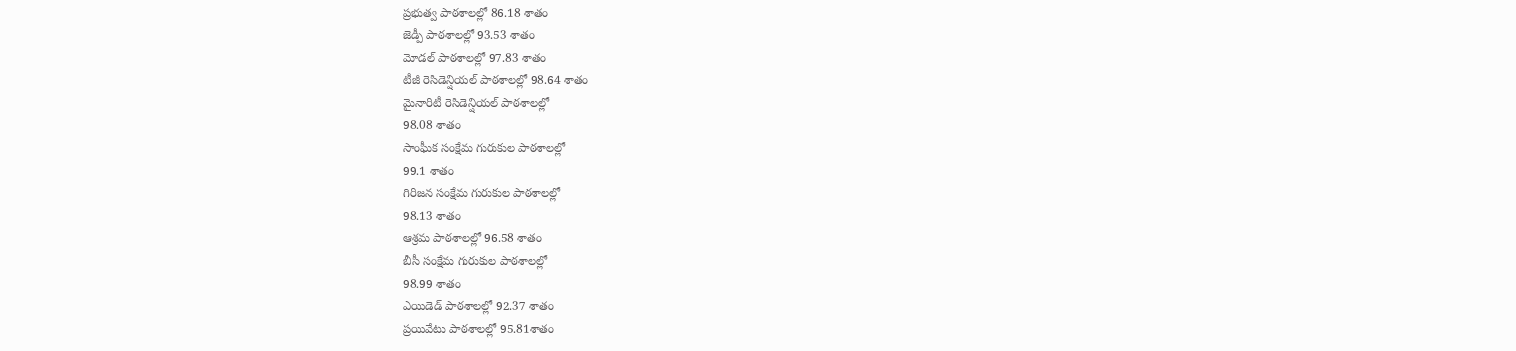ప్రభుత్వ పాఠశాలల్లో 86.18 శాతం
జెడ్పీ పాఠశాలల్లో 93.53 శాతం
మోడల్ పాఠశాలల్లో 97.83 శాతం
టీజీ రెసిడెన్షియల్ పాఠశాలల్లో 98.64 శాతం
మైనారిటీ రెసిడెన్షియల్ పాఠశాలల్లో
98.08 శాతం
సాంఘీక సంక్షేమ గురుకుల పాఠశాలల్లో
99.1 శాతం
గిరిజన సంక్షేమ గురుకుల పాఠశాలల్లో
98.13 శాతం
ఆశ్రమ పాఠశాలల్లో 96.58 శాతం
బీసీ సంక్షేమ గురుకుల పాఠశాలల్లో
98.99 శాతం
ఎయిడెడ్ పాఠశాలల్లో 92.37 శాతం
ప్రయివేటు పాఠశాలల్లో 95.81శాతం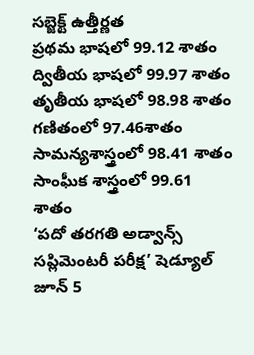సబ్జెక్ట్ ఉత్తీర్ణత
ప్రథమ భాషలో 99.12 శాతం
ద్వితీయ భాషలో 99.97 శాతం
తృతీయ భాషలో 98.98 శాతం
గణితంలో 97.46శాతం
సామన్యశాస్త్రంలో 98.41 శాతం
సాంఘీక శాస్త్రంలో 99.61 శాతం
‘పదో తరగతి అడ్వాన్స్
సప్లిమెంటరీ పరీక్ష’ షెడ్యూల్
జూన్ 5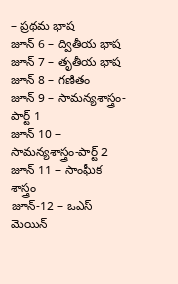– ప్రథమ భాష
జూన్ 6 – ద్వితీయ భాష
జూన్ 7 – తృతీయ భాష
జూన్ 8 – గణితం
జూన్ 9 – సామన్యశాస్త్రం-పార్ట్ 1
జూన్ 10 – సామన్యశాస్త్రం-పార్ట్ 2
జూన్ 11 – సాంఘీక శాస్త్రం
జూన్-12 – ఒఎస్ మెయిన్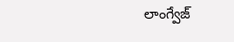లాంగ్వేజ్